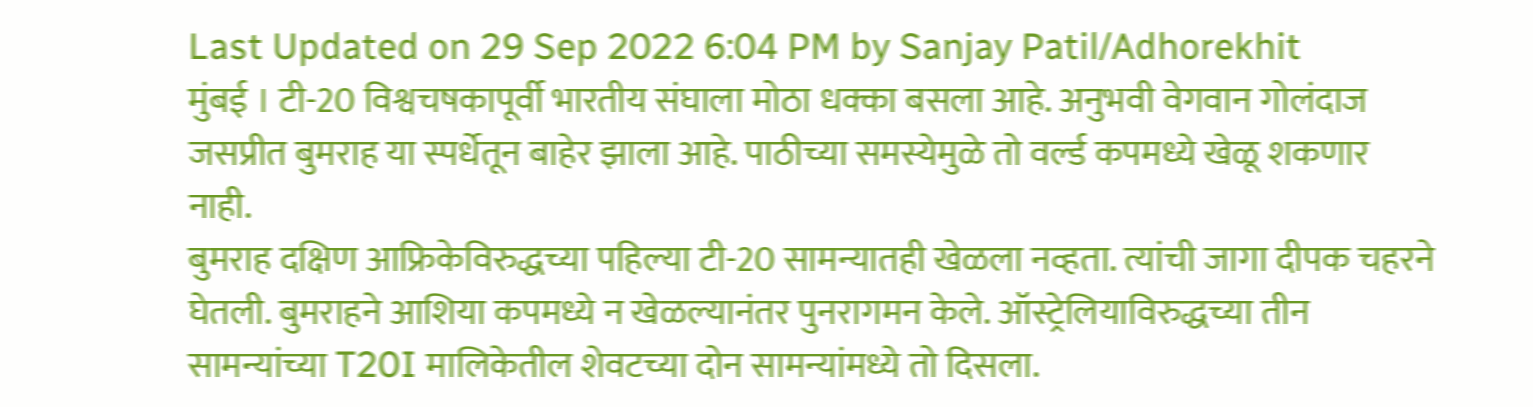Last Updated on 29 Sep 2022 6:04 PM by Sanjay Patil/Adhorekhit
मुंबई । टी-20 विश्वचषकापूर्वी भारतीय संघाला मोठा धक्का बसला आहे. अनुभवी वेगवान गोलंदाज जसप्रीत बुमराह या स्पर्धेतून बाहेर झाला आहे. पाठीच्या समस्येमुळे तो वर्ल्ड कपमध्ये खेळू शकणार नाही.
बुमराह दक्षिण आफ्रिकेविरुद्धच्या पहिल्या टी-20 सामन्यातही खेळला नव्हता. त्यांची जागा दीपक चहरने घेतली. बुमराहने आशिया कपमध्ये न खेळल्यानंतर पुनरागमन केले. ऑस्ट्रेलियाविरुद्धच्या तीन सामन्यांच्या T20I मालिकेतील शेवटच्या दोन सामन्यांमध्ये तो दिसला.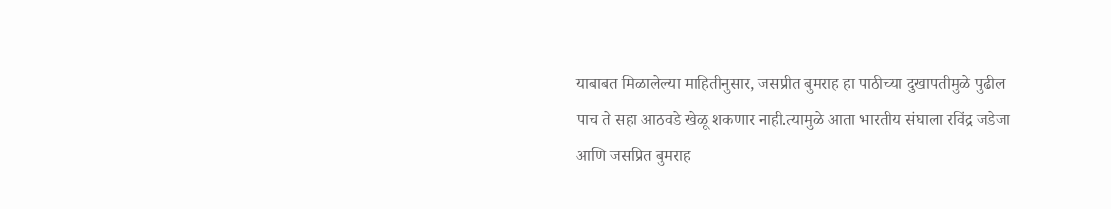याबाबत मिळालेल्या माहितीनुसार, जसप्रीत बुमराह हा पाठीच्या दुखापतीमुळे पुढील पाच ते सहा आठवडे खेळू शकणार नाही.त्यामुळे आता भारतीय संघाला रविंद्र जडेजा आणि जसप्रित बुमराह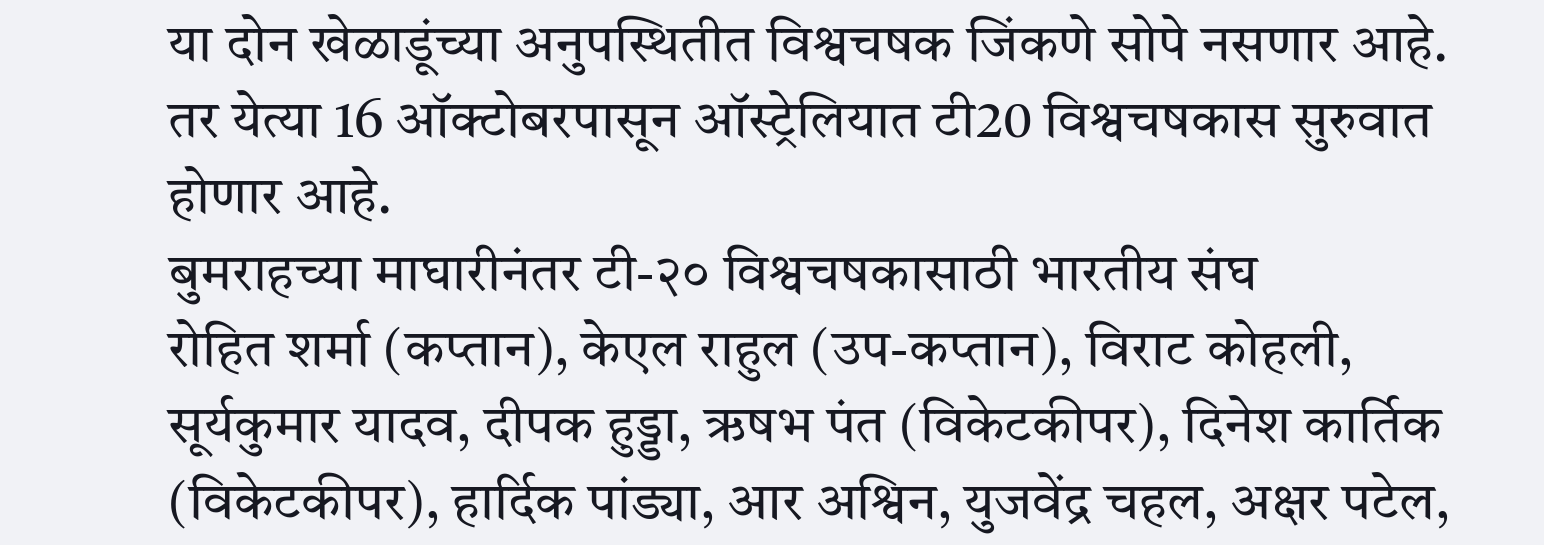या दोन खेळाडूंच्या अनुपस्थितीत विश्वचषक जिंकणे सोपे नसणार आहे. तर येत्या 16 ऑक्टोबरपासून ऑस्ट्रेलियात टी20 विश्वचषकास सुरुवात होणार आहे.
बुमराहच्या माघारीनंतर टी-२० विश्वचषकासाठी भारतीय संघ
रोहित शर्मा (कप्तान), केएल राहुल (उप-कप्तान), विराट कोहली, सूर्यकुमार यादव, दीपक हुड्डा, ऋषभ पंत (विकेटकीपर), दिनेश कार्तिक (विकेटकीपर), हार्दिक पांड्या, आर अश्विन, युजवेंद्र चहल, अक्षर पटेल,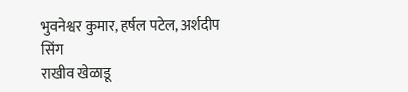भुवनेश्वर कुमार, हर्षल पटेल, अर्शदीप सिंग
राखीव खेळाडू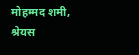मोहम्मद शमी, श्रेयस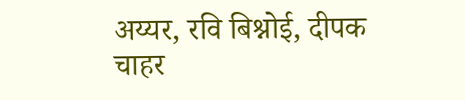अय्यर, रवि बिश्नोई, दीपक चाहर